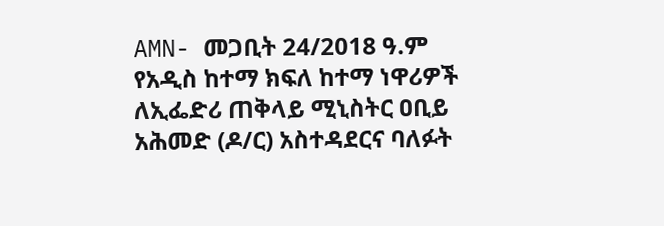AMN- መጋቢት 24/2018 ዓ.ም
የአዲስ ከተማ ክፍለ ከተማ ነዋሪዎች ለኢፌድሪ ጠቅላይ ሚኒስትር ዐቢይ አሕመድ (ዶ/ር) አስተዳደርና ባለፉት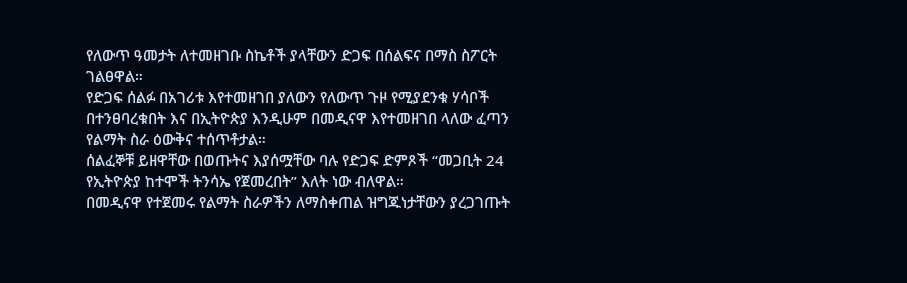የለውጥ ዓመታት ለተመዘገቡ ስኬቶች ያላቸውን ድጋፍ በሰልፍና በማስ ስፖርት ገልፀዋል።
የድጋፍ ሰልፉ በአገሪቱ እየተመዘገበ ያለውን የለውጥ ጉዞ የሚያደንቁ ሃሳቦች በተንፀባረቁበት እና በኢትዮጵያ እንዲሁም በመዲናዋ እየተመዘገበ ላለው ፈጣን የልማት ስራ ዕውቅና ተሰጥቶታል።
ሰልፈኞቹ ይዘዋቸው በወጡትና እያሰሟቸው ባሉ የድጋፍ ድምጾች “መጋቢት 24 የኢትዮጵያ ከተሞች ትንሳኤ የጀመረበት” እለት ነው ብለዋል።
በመዲናዋ የተጀመሩ የልማት ስራዎችን ለማስቀጠል ዝግጁነታቸውን ያረጋገጡት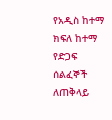የአዲስ ከተማ ክፍለ ከተማ የድጋፍ ሰልፈኞች ለጠቅላይ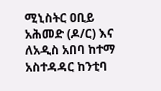ሚኒስትር ዐቢይ አሕመድ (ዶ/ር) እና ለአዲስ አበባ ከተማ አስተዳዳር ከንቲባ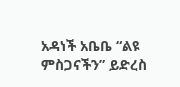አዳነች አቤቤ “ልዩ ምስጋናችን” ይድረስ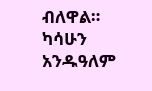ብለዋል።
ካሳሁን አንዱዓለም